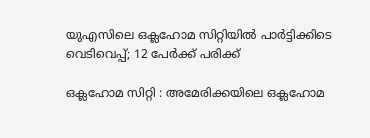യുഎസിലെ ഒക്ലഹോമ സിറ്റിയിൽ പാർട്ടിക്കിടെ വെടിവെപ്പ്; 12 പേർക്ക് പരിക്ക്

ഒക്ലഹോമ സിറ്റി : അമേരിക്കയിലെ ഒക്ലഹോമ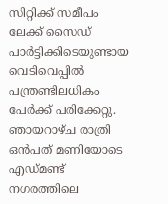സിറ്റിക്ക് സമീപം ലേക്ക് സൈഡ് പാർട്ടിക്കിടെയുണ്ടായ വെടിവെപ്പിൽ പന്ത്രണ്ടിലധികം പേർക്ക് പരിക്കേറ്റു. ഞായറാഴ്ച രാത്രി ഒൻപത് മണിയോടെ എഡ്മണ്ട് നഗരത്തിലെ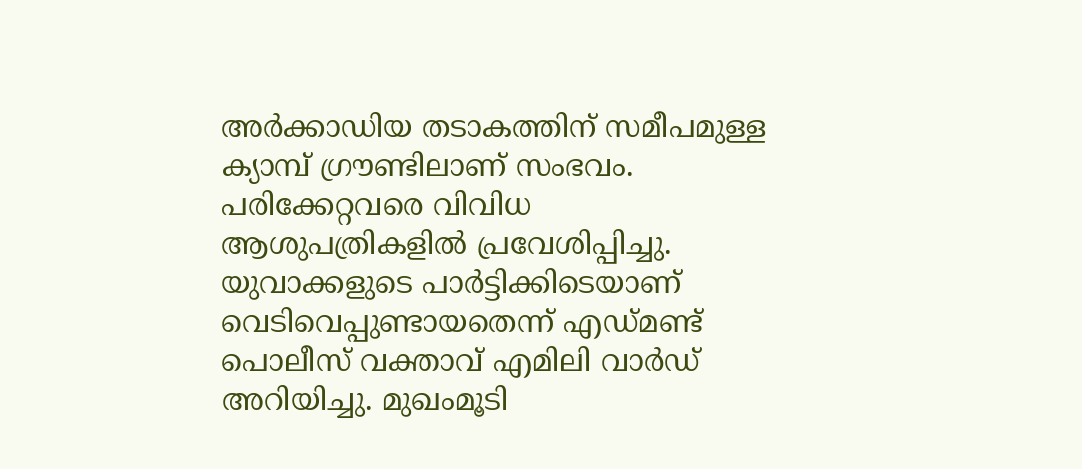അർക്കാഡിയ തടാകത്തിന് സമീപമുള്ള ക്യാമ്പ് ഗ്രൗണ്ടിലാണ് സംഭവം. പരിക്കേറ്റവരെ വിവിധ ആശുപത്രികളിൽ പ്രവേശിപ്പിച്ചു.
യുവാക്കളുടെ പാർട്ടിക്കിടെയാണ് വെടിവെപ്പുണ്ടായതെന്ന് എഡ്മണ്ട് പൊലീസ് വക്താവ് എമിലി വാർഡ് അറിയിച്ചു. മുഖംമൂടി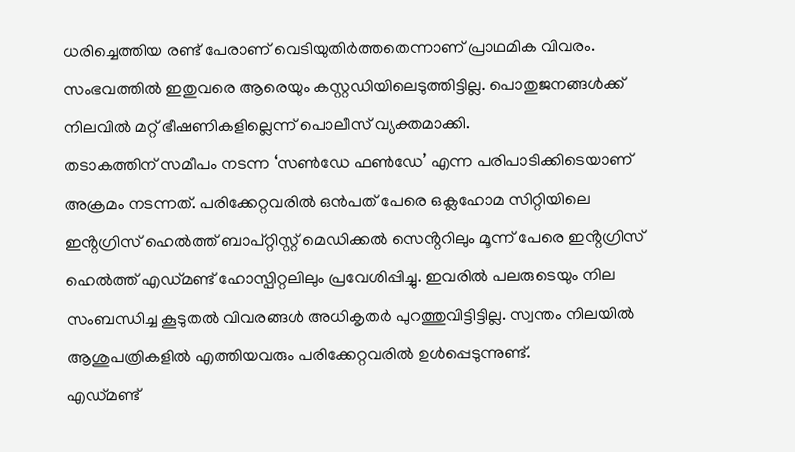ധരിച്ചെത്തിയ രണ്ട് പേരാണ് വെടിയുതിർത്തതെന്നാണ് പ്രാഥമിക വിവരം. സംഭവത്തിൽ ഇതുവരെ ആരെയും കസ്റ്റഡിയിലെടുത്തിട്ടില്ല. പൊതുജനങ്ങൾക്ക് നിലവിൽ മറ്റ് ഭീഷണികളില്ലെന്ന് പൊലീസ് വ്യക്തമാക്കി.
തടാകത്തിന് സമീപം നടന്ന ‘സൺഡേ ഫൺഡേ’ എന്ന പരിപാടിക്കിടെയാണ് അക്രമം നടന്നത്. പരിക്കേറ്റവരിൽ ഒൻപത് പേരെ ഒക്ലഹോമ സിറ്റിയിലെ ഇൻ്റഗ്രിസ് ഹെൽത്ത് ബാപ്റ്റിസ്റ്റ് മെഡിക്കൽ സെൻ്ററിലും മൂന്ന് പേരെ ഇൻ്റഗ്രിസ് ഹെൽത്ത് എഡ്മണ്ട് ഹോസ്പിറ്റലിലും പ്രവേശിപ്പിച്ചു. ഇവരിൽ പലരുടെയും നില സംബന്ധിച്ച കൂടുതൽ വിവരങ്ങൾ അധികൃതർ പുറത്തുവിട്ടിട്ടില്ല. സ്വന്തം നിലയിൽ ആശുപത്രികളിൽ എത്തിയവരും പരിക്കേറ്റവരിൽ ഉൾപ്പെടുന്നുണ്ട്.
എഡ്മണ്ട്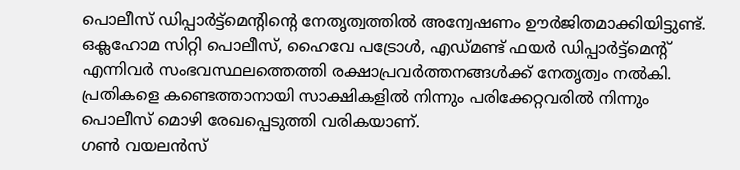പൊലീസ് ഡിപ്പാർട്ട്മെൻ്റിൻ്റെ നേതൃത്വത്തിൽ അന്വേഷണം ഊർജിതമാക്കിയിട്ടുണ്ട്. ഒക്ലഹോമ സിറ്റി പൊലീസ്, ഹൈവേ പട്രോൾ, എഡ്മണ്ട് ഫയർ ഡിപ്പാർട്ട്മെൻ്റ് എന്നിവർ സംഭവസ്ഥലത്തെത്തി രക്ഷാപ്രവർത്തനങ്ങൾക്ക് നേതൃത്വം നൽകി. പ്രതികളെ കണ്ടെത്താനായി സാക്ഷികളിൽ നിന്നും പരിക്കേറ്റവരിൽ നിന്നും പൊലീസ് മൊഴി രേഖപ്പെടുത്തി വരികയാണ്.
ഗൺ വയലൻസ്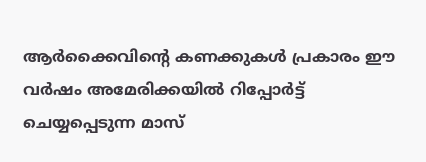ആർക്കൈവിൻ്റെ കണക്കുകൾ പ്രകാരം ഈ വർഷം അമേരിക്കയിൽ റിപ്പോർട്ട് ചെയ്യപ്പെടുന്ന മാസ്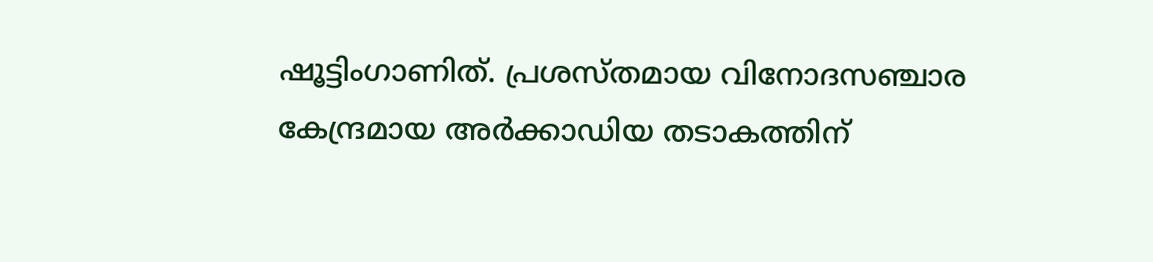ഷൂട്ടിംഗാണിത്. പ്രശസ്തമായ വിനോദസഞ്ചാര കേന്ദ്രമായ അർക്കാഡിയ തടാകത്തിന്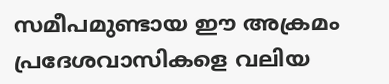സമീപമുണ്ടായ ഈ അക്രമം പ്രദേശവാസികളെ വലിയ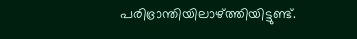പരിഭ്രാന്തിയിലാഴ്ത്തിയിട്ടുണ്ട്.